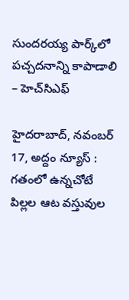సుందరయ్య పార్క్‌లో పచ్చదనాన్ని కాపాడాలి – హెచ్‌సిఎఫ్‌

హైదరాబాద్, న‌వంబ‌ర్ 17, అద్దం న్యూస్ :     గతంలో ఉన్నచోటే పిల్లల ఆట వస్తువుల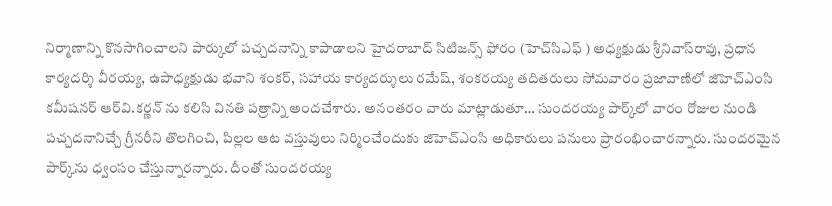నిర్మాణాన్ని కొనసాగించాలని పార్కులో పచ్చదనాన్ని కాపాడాలని హైదరాబాద్‌ సిటిజన్స్‌ ఫోరం (హెచ్‌సిఎఫ్ ) అధ్యక్షుడు శ్రీనివాస్‌రావు, ప్రధాన కార్యదర్శి వీరయ్య, ఉపాధ్యక్షుడు భవాని శంకర్, సహాయ కార్యదర్శులు రమేష్, శంకరయ్య తదితరులు సోమ‌వారం ప్రజావాణిలో జిహెచ్‌ఎంసి కమీషనర్ ఆర్‌వి.కర్ణన్ ను కలిసి విన‌తి ప‌త్రాన్ని అంద‌చేశారు. అనంత‌రం వారు మాట్లాడుతూ… సుందరయ్య పార్క్‌లో వారం రోజుల నుండి పచ్చదనానిచ్చే గ్రీనరీని తొలగించి, పిల్లల ఆట వస్తువులు నిర్మించేందుకు జిహెచ్‌ఎంసి అధికారులు పనులు ప్రారంభించారన్నారు. సుందరమైన పార్క్‌ను ధ్వంసం చేస్తున్నారన్నారు. దీంతో సుందరయ్య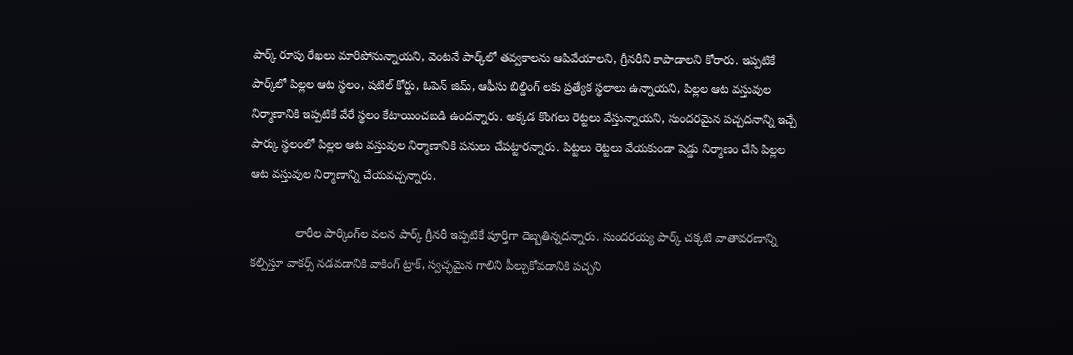పార్క్‌ రూపు రేఖలు మారిపోనున్నాయని, వెంటనే పార్క్‌లో తవ్వకాలను ఆపివేయాలని, గ్రీనరీని కాపాడాలని కోరారు. ఇప్పటికే పార్క్‌లో పిల్లల ఆట స్థలం, షటిల్‌ కోర్టు, ఓపెన్‌ జిమ్‌, ఆఫీసు బిల్డింగ్‌ లకు ప్రత్యేక స్థలాలు ఉన్నాయని, పిల్లల ఆట వస్తువుల నిర్మాణానికి ఇప్పటికే వేరే స్థలం కేటాయించబడి ఉందన్నారు. అక్కడ కొంగలు రెట్టలు వేస్తున్నాయని, సుందరమైన పచ్చదనాన్ని ఇచ్చే పార్కు స్థలంలో పిల్లల ఆట వస్తువుల నిర్మాణానికి పనులు చేపట్టారన్నారు. పిట్టలు రెట్టలు వేయకుండా షెడ్డు నిర్మాణం చేసి పిల్లల ఆట వస్తువుల నిర్మాణాన్ని చేయవచ్చ‌న్నారు.

             లారీల పార్కింగ్‌ల వలన పార్క్‌ గ్రీనరీ ఇప్పటికే పూర్తిగా దెబ్బతిన్నదన్నారు. సుందరయ్య పార్క్‌ చక్కటి వాతావరణాన్ని కల్పిస్తూ వాకర్స్‌ నడవడానికి వాకింగ్‌ ట్రాక్‌, స్వచ్ఛ‌మైన‌ గాలిని పీల్చుకోవడానికి పచ్చని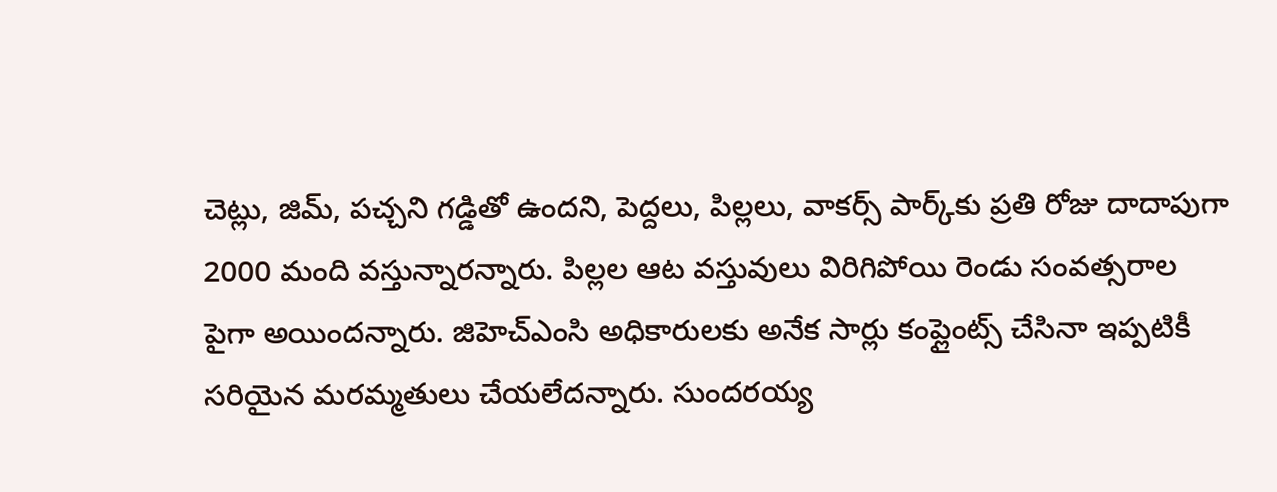చెట్లు, జిమ్‌, పచ్చని గడ్డితో ఉంద‌ని, పెద్దలు, పిల్లలు, వాకర్స్‌ పార్క్‌కు ప్రతి రోజు దాదాపుగా 2000 మంది వస్తున్నారన్నారు. పిల్లల ఆట వస్తువులు విరిగిపోయి రెండు సంవత్సరాల పైగా అయిందన్నారు. జిహెచ్‌ఎంసి అధికారులకు అనేక సార్లు కంప్లైంట్స్‌ చేసినా ఇప్పటికీ సరియైన మరమ్మతులు చేయలేదన్నారు. సుందరయ్య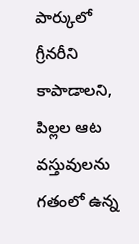పార్కులో గ్రీనరీని కాపాడాలని, పిల్లల ఆట వస్తువులను గతంలో ఉన్న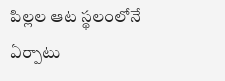పిల్లల ఆట స్థలంలోనే ఏర్పాటు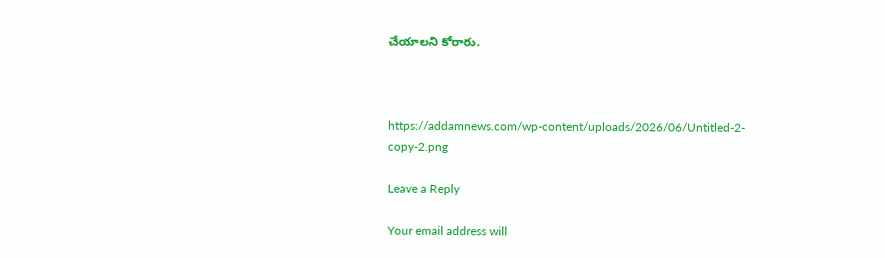చేయాలని కోరారు.



https://addamnews.com/wp-content/uploads/2026/06/Untitled-2-copy-2.png

Leave a Reply

Your email address will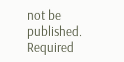not be published. Required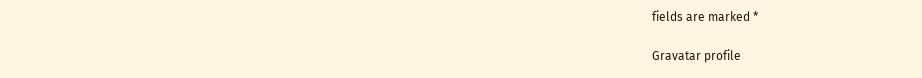fields are marked *

Gravatar profile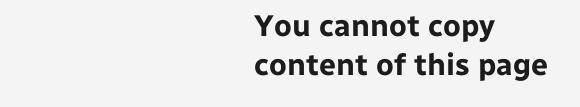You cannot copy content of this page